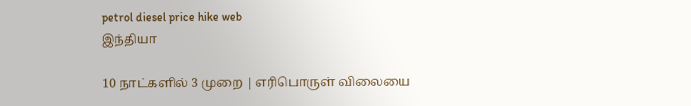petrol diesel price hike web
இந்தியா

10 நாட்களில் 3 முறை | எரிபொருள் விலையை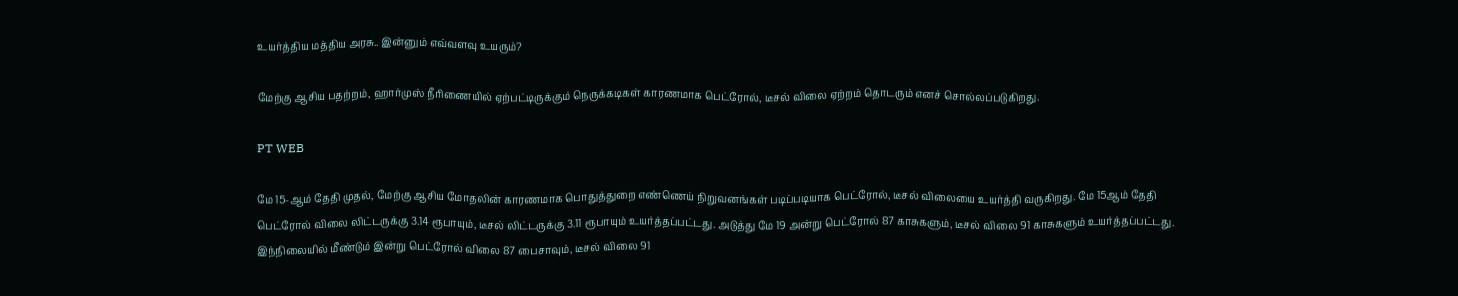உயர்த்திய மத்திய அரசு.. இன்னும் எவ்வளவு உயரும்?

மேற்கு ஆசிய பதற்றம், ஹார்முஸ் நீரிணையில் ஏற்பட்டிருக்கும் நெருக்கடிகள் காரணமாக பெட்ரோல், டீசல் விலை ஏற்றம் தொடரும் எனச் சொல்லப்படுகிறது.

PT WEB

மே 15-ஆம் தேதி முதல், மேற்கு ஆசிய மோதலின் காரணமாக பொதுத்துறை எண்ணெய் நிறுவனங்கள் படிப்படியாக பெட்ரோல், டீசல் விலையை உயர்த்தி வருகிறது. மே 15ஆம் தேதி பெட்ரோல் விலை லிட்டருக்கு 3.14 ரூபாயும், டீசல் லிட்டருக்கு 3.11 ரூபாயும் உயர்த்தப்பட்டது. அடுத்து மே 19 அன்று பெட்ரோல் 87 காசுகளும், டீசல் விலை 91 காசுகளும் உயர்த்தப்பட்டது. இந்நிலையில் மீண்டும் இன்று பெட்ரோல் விலை 87 பைசாவும், டீசல் விலை 91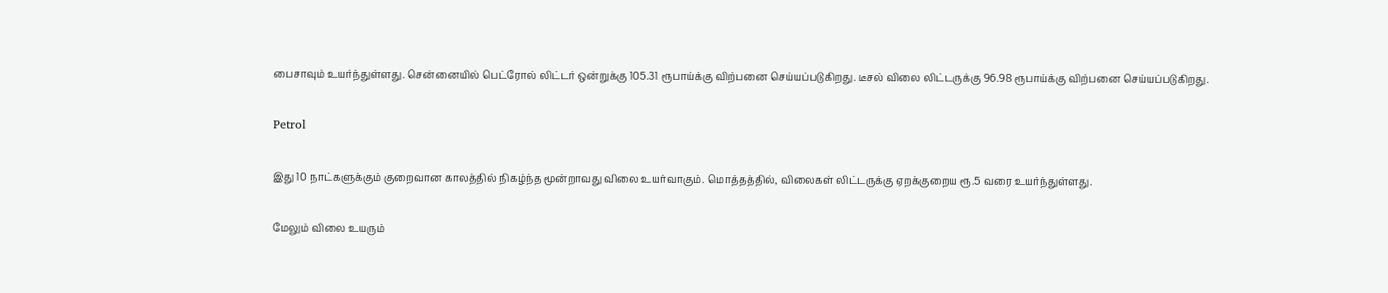பைசாவும் உயர்ந்துள்ளது. சென்னையில் பெட்ரோல் லிட்டர் ஒன்றுக்கு 105.31 ரூபாய்க்கு விற்பனை செய்யப்படுகிறது. டீசல் விலை லிட்டருக்கு 96.98 ரூபாய்க்கு விற்பனை செய்யப்படுகிறது.

Petrol

இது 10 நாட்களுக்கும் குறைவான காலத்தில் நிகழ்ந்த மூன்றாவது விலை உயர்வாகும். மொத்தத்தில், விலைகள் லிட்டருக்கு ஏறக்குறைய ரூ.5 வரை உயர்ந்துள்ளது.

மேலும் விலை உயரும்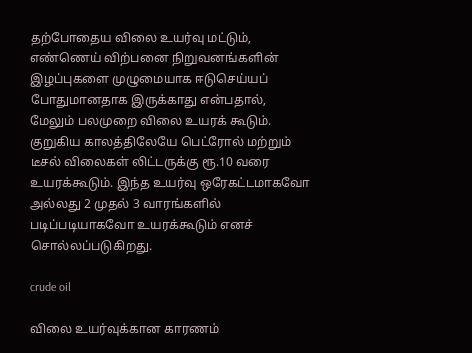தற்போதைய விலை உயர்வு மட்டும், எண்ணெய் விற்பனை நிறுவனங்களின் இழப்புகளை முழுமையாக ஈடுசெய்யப் போதுமானதாக இருக்காது என்பதால், மேலும் பலமுறை விலை உயரக் கூடும். குறுகிய காலத்திலேயே பெட்ரோல் மற்றும் டீசல் விலைகள் லிட்டருக்கு ரூ.10 வரை உயரக்கூடும். இந்த உயர்வு ஒரேகட்டமாகவோ அல்லது 2 முதல் 3 வாரங்களில் படிப்படியாகவோ உயரக்கூடும் எனச் சொல்லப்படுகிறது.

crude oil

விலை உயர்வுக்கான காரணம்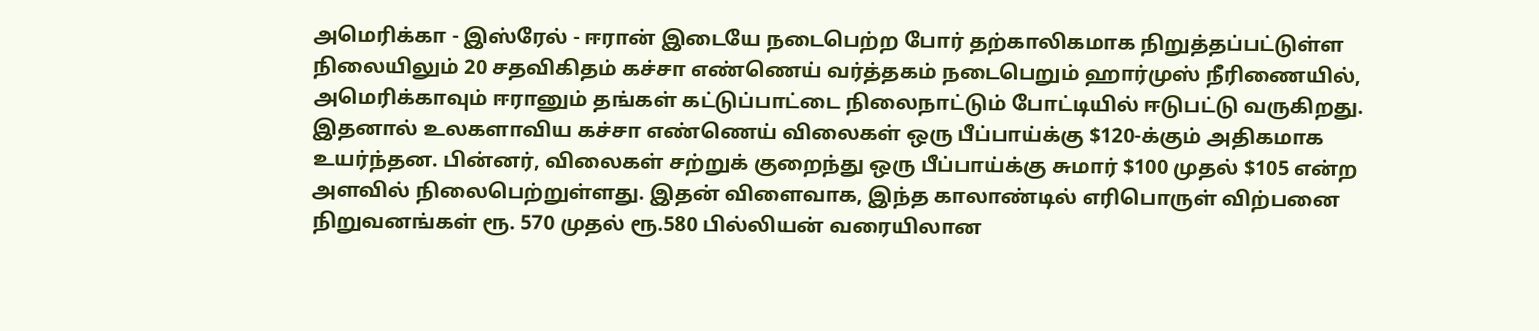அமெரிக்கா - இஸ்ரேல் - ஈரான் இடையே நடைபெற்ற போர் தற்காலிகமாக நிறுத்தப்பட்டுள்ள நிலையிலும் 20 சதவிகிதம் கச்சா எண்ணெய் வர்த்தகம் நடைபெறும் ஹார்முஸ் நீரிணையில், அமெரிக்காவும் ஈரானும் தங்கள் கட்டுப்பாட்டை நிலைநாட்டும் போட்டியில் ஈடுபட்டு வருகிறது. இதனால் உலகளாவிய கச்சா எண்ணெய் விலைகள் ஒரு பீப்பாய்க்கு $120-க்கும் அதிகமாக உயர்ந்தன. பின்னர், விலைகள் சற்றுக் குறைந்து ஒரு பீப்பாய்க்கு சுமார் $100 முதல் $105 என்ற அளவில் நிலைபெற்றுள்ளது. இதன் விளைவாக, இந்த காலாண்டில் எரிபொருள் விற்பனை நிறுவனங்கள் ரூ. 570 முதல் ரூ.580 பில்லியன் வரையிலான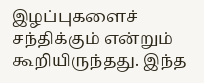இழப்புகளைச் சந்திக்கும் என்றும் கூறியிருந்தது. இந்த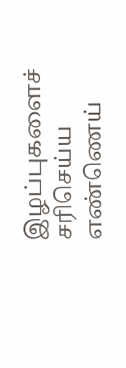இழப்புகளைச் சரிசெய்ய எண்ணெய்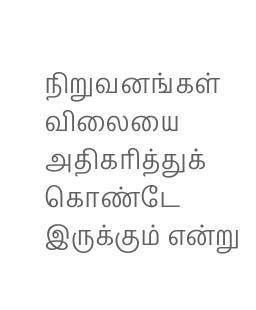நிறுவனங்கள் விலையை அதிகரித்துக் கொண்டே இருக்கும் என்று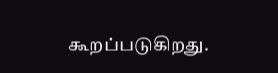கூறப்படுகிறது.